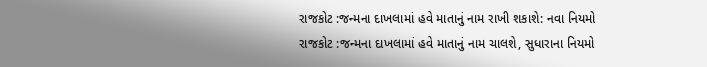રાજકોટ :જન્મના દાખલામાં હવે માતાનું નામ રાખી શકાશે: નવા નિયમો
રાજકોટ :જન્મના દાખલામાં હવે માતાનું નામ ચાલશે, સુધારાના નિયમો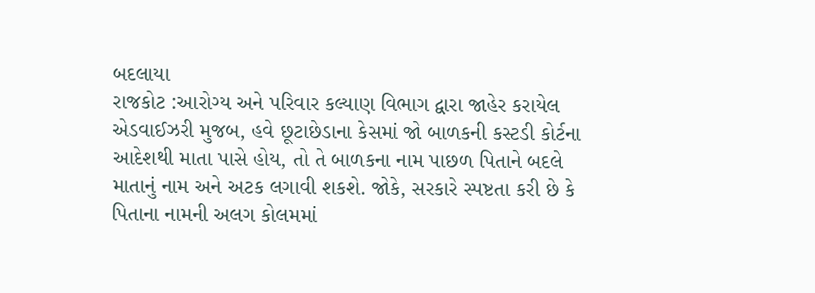બદલાયા
રાજકોટ :આરોગ્ય અને પરિવાર કલ્યાણ વિભાગ દ્વારા જાહેર કરાયેલ એડવાઈઝરી મુજબ, હવે છૂટાછેડાના કેસમાં જો બાળકની કસ્ટડી કોર્ટના આદેશથી માતા પાસે હોય, તો તે બાળકના નામ પાછળ પિતાને બદલે માતાનું નામ અને અટક લગાવી શકશે. જોકે, સરકારે સ્પષ્ટતા કરી છે કે પિતાના નામની અલગ કોલમમાં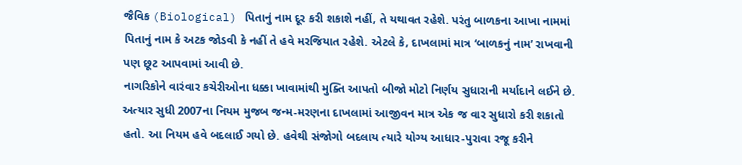જૈવિક (Biological) પિતાનું નામ દૂર કરી શકાશે નહીં, તે યથાવત રહેશે. પરંતુ બાળકના આખા નામમાં પિતાનું નામ કે અટક જોડવી કે નહીં તે હવે મરજિયાત રહેશે. એટલે કે, દાખલામાં માત્ર ‘બાળકનું નામ’ રાખવાની પણ છૂટ આપવામાં આવી છે.
નાગરિકોને વારંવાર કચેરીઓના ધક્કા ખાવામાંથી મુક્તિ આપતો બીજો મોટો નિર્ણય સુધારાની મર્યાદાને લઈને છે. અત્યાર સુધી 2007ના નિયમ મુજબ જન્મ-મરણના દાખલામાં આજીવન માત્ર એક જ વાર સુધારો કરી શકાતો હતો. આ નિયમ હવે બદલાઈ ગયો છે. હવેથી સંજોગો બદલાય ત્યારે યોગ્ય આધાર-પુરાવા રજૂ કરીને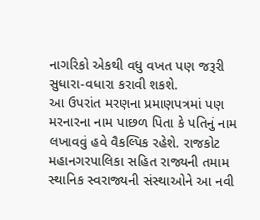નાગરિકો એકથી વધુ વખત પણ જરૂરી સુધારા-વધારા કરાવી શકશે.
આ ઉપરાંત મરણના પ્રમાણપત્રમાં પણ મરનારના નામ પાછળ પિતા કે પતિનું નામ લખાવવું હવે વૈકલ્પિક રહેશે. રાજકોટ મહાનગરપાલિકા સહિત રાજ્યની તમામ સ્થાનિક સ્વરાજ્યની સંસ્થાઓને આ નવી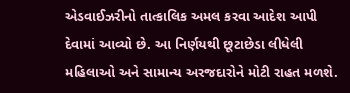એડવાઈઝરીનો તાત્કાલિક અમલ કરવા આદેશ આપી દેવામાં આવ્યો છે. આ નિર્ણયથી છૂટાછેડા લીધેલી મહિલાઓ અને સામાન્ય અરજદારોને મોટી રાહત મળશે.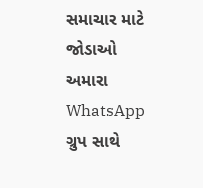સમાચાર માટે જોડાઓ અમારા WhatsApp ગ્રુપ સાથે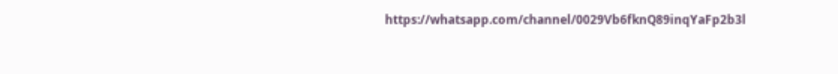https://whatsapp.com/channel/0029Vb6fknQ89inqYaFp2b3l